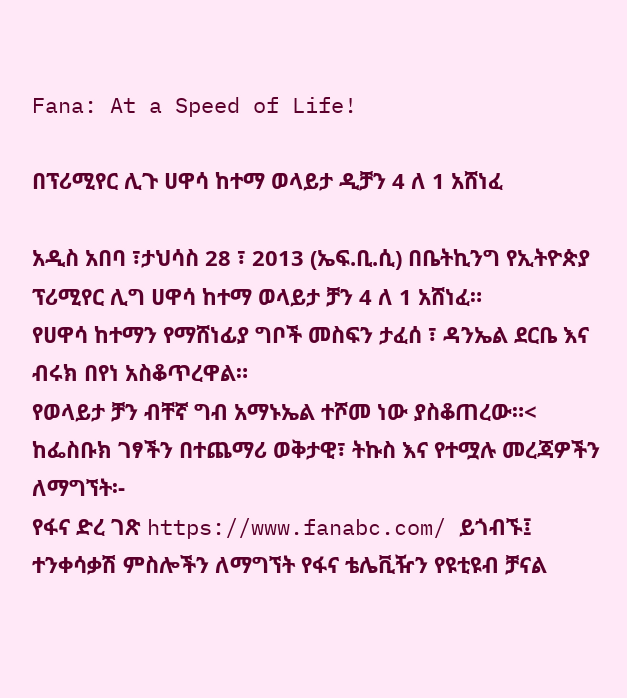Fana: At a Speed of Life!

በፕሪሚየር ሊጉ ሀዋሳ ከተማ ወላይታ ዲቻን 4 ለ 1 አሸነፈ

አዲስ አበባ ፣ታህሳስ 28 ፣ 2013 (ኤፍ.ቢ.ሲ) በቤትኪንግ የኢትዮጵያ ፕሪሚየር ሊግ ሀዋሳ ከተማ ወላይታ ቻን 4 ለ 1 አሸነፈ።
የሀዋሳ ከተማን የማሸነፊያ ግቦች መስፍን ታፈሰ ፣ ዳንኤል ደርቤ እና ብሩክ በየነ አስቆጥረዋል።
የወላይታ ቻን ብቸኛ ግብ አማኑኤል ተሾመ ነው ያስቆጠረው።<
ከፌስቡክ ገፃችን በተጨማሪ ወቅታዊ፣ ትኩስ እና የተሟሉ መረጃዎችን ለማግኘት፡-
የፋና ድረ ገጽ https://www.fanabc.com/ ይጎብኙ፤
ተንቀሳቃሽ ምስሎችን ለማግኘት የፋና ቴሌቪዥን የዩቲዩብ ቻናል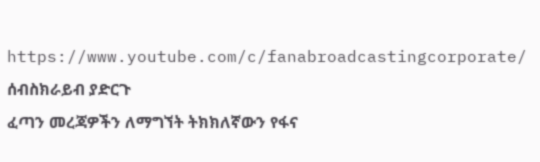https://www.youtube.com/c/fanabroadcastingcorporate/ ሰብስክራይብ ያድርጉ
ፈጣን መረጃዎችን ለማግኘት ትክክለኛውን የፋና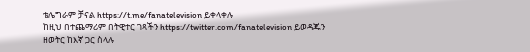ቴሌግራም ቻናል https://t.me/fanatelevision ይቀላቀሉ
ከዚህ በተጨማሪም በትዊተር ገጻችን https://twitter.com/fanatelevision ይወዳጁን
ዘወትር ከእኛ ጋር ስላሉ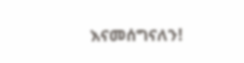እናመሰግናለን!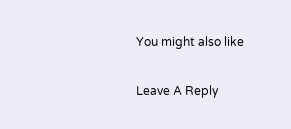You might also like

Leave A Reply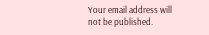Your email address will not be published.